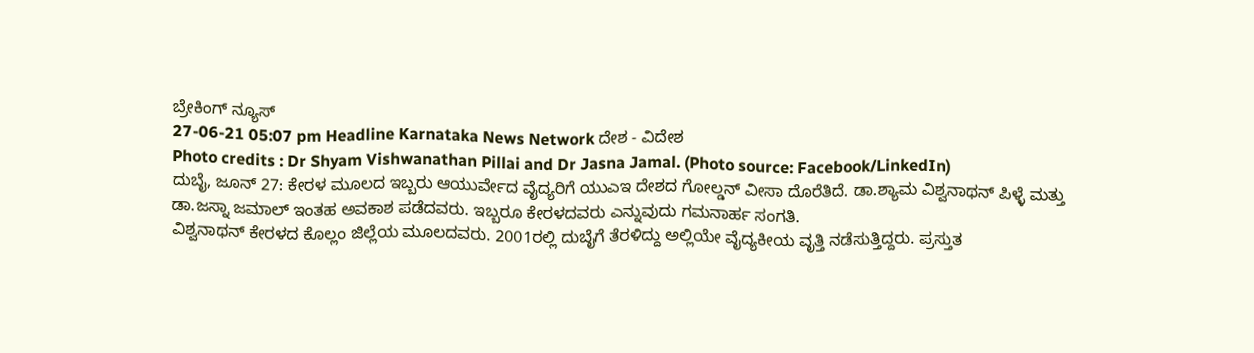ಬ್ರೇಕಿಂಗ್ ನ್ಯೂಸ್
27-06-21 05:07 pm Headline Karnataka News Network ದೇಶ - ವಿದೇಶ
Photo credits : Dr Shyam Vishwanathan Pillai and Dr Jasna Jamal. (Photo source: Facebook/LinkedIn)
ದುಬೈ, ಜೂನ್ 27: ಕೇರಳ ಮೂಲದ ಇಬ್ಬರು ಆಯುರ್ವೇದ ವೈದ್ಯರಿಗೆ ಯುಎಇ ದೇಶದ ಗೋಲ್ಡನ್ ವೀಸಾ ದೊರೆತಿದೆ. ಡಾ.ಶ್ಯಾಮ ವಿಶ್ವನಾಥನ್ ಪಿಳ್ಳೆ ಮತ್ತು ಡಾ.ಜಸ್ನಾ ಜಮಾಲ್ ಇಂತಹ ಅವಕಾಶ ಪಡೆದವರು. ಇಬ್ಬರೂ ಕೇರಳದವರು ಎನ್ನುವುದು ಗಮನಾರ್ಹ ಸಂಗತಿ.
ವಿಶ್ವನಾಥನ್ ಕೇರಳದ ಕೊಲ್ಲಂ ಜಿಲ್ಲೆಯ ಮೂಲದವರು. 2001ರಲ್ಲಿ ದುಬೈಗೆ ತೆರಳಿದ್ದು ಅಲ್ಲಿಯೇ ವೈದ್ಯಕೀಯ ವೃತ್ತಿ ನಡೆಸುತ್ತಿದ್ದರು. ಪ್ರಸ್ತುತ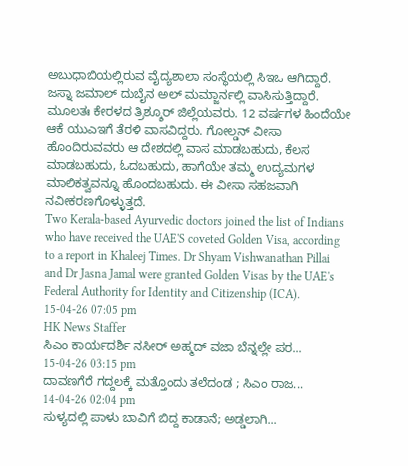ಅಬುಧಾಬಿಯಲ್ಲಿರುವ ವೈದ್ಯಶಾಲಾ ಸಂಸ್ಥೆಯಲ್ಲಿ ಸಿಇಒ ಆಗಿದ್ದಾರೆ.
ಜಸ್ನಾ ಜಮಾಲ್ ದುಬೈನ ಅಲ್ ಮಮ್ಜಾರ್ನಲ್ಲಿ ವಾಸಿಸುತ್ತಿದ್ದಾರೆ. ಮೂಲತಃ ಕೇರಳದ ತ್ರಿಶ್ಶೂರ್ ಜಿಲ್ಲೆಯವರು. 12 ವರ್ಷಗಳ ಹಿಂದೆಯೇ ಆಕೆ ಯುಎಇಗೆ ತೆರಳಿ ವಾಸವಿದ್ದರು. ಗೋಲ್ಡನ್ ವೀಸಾ ಹೊಂದಿರುವವರು ಆ ದೇಶದಲ್ಲಿ ವಾಸ ಮಾಡಬಹುದು, ಕೆಲಸ ಮಾಡಬಹುದು, ಓದಬಹುದು, ಹಾಗೆಯೇ ತಮ್ಮ ಉದ್ಯಮಗಳ ಮಾಲಿಕತ್ವವನ್ನೂ ಹೊಂದಬಹುದು. ಈ ವೀಸಾ ಸಹಜವಾಗಿ ನವೀಕರಣಗೊಳ್ಳುತ್ತದೆ.
Two Kerala-based Ayurvedic doctors joined the list of Indians who have received the UAE'S coveted Golden Visa, according to a report in Khaleej Times. Dr Shyam Vishwanathan Pillai and Dr Jasna Jamal were granted Golden Visas by the UAE's Federal Authority for Identity and Citizenship (ICA).
15-04-26 07:05 pm
HK News Staffer
ಸಿಎಂ ಕಾರ್ಯದರ್ಶಿ ನಸೀರ್ ಅಹ್ಮದ್ ವಜಾ ಬೆನ್ನಲ್ಲೇ ಪರ...
15-04-26 03:15 pm
ದಾವಣಗೆರೆ ಗದ್ದಲಕ್ಕೆ ಮತ್ತೊಂದು ತಲೆದಂಡ ; ಸಿಎಂ ರಾಜ...
14-04-26 02:04 pm
ಸುಳ್ಯದಲ್ಲಿ ಪಾಳು ಬಾವಿಗೆ ಬಿದ್ದ ಕಾಡಾನೆ; ಅಡ್ಡಲಾಗಿ...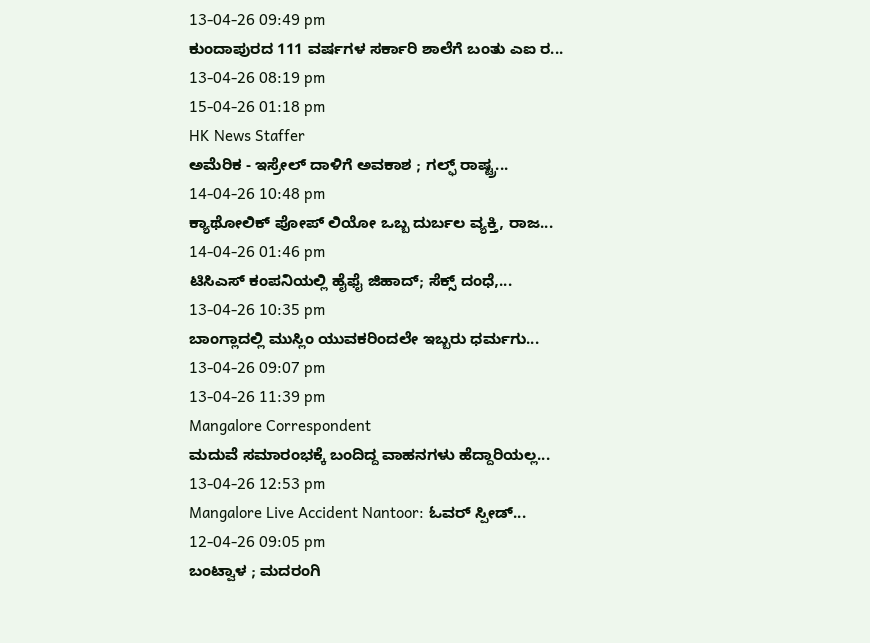13-04-26 09:49 pm
ಕುಂದಾಪುರದ 111 ವರ್ಷಗಳ ಸರ್ಕಾರಿ ಶಾಲೆಗೆ ಬಂತು ಎಐ ರ...
13-04-26 08:19 pm
15-04-26 01:18 pm
HK News Staffer
ಅಮೆರಿಕ - ಇಸ್ರೇಲ್ ದಾಳಿಗೆ ಅವಕಾಶ ; ಗಲ್ಫ್ ರಾಷ್ಟ್ರ...
14-04-26 10:48 pm
ಕ್ಯಾಥೋಲಿಕ್ ಪೋಪ್ ಲಿಯೋ ಒಬ್ಬ ದುರ್ಬಲ ವ್ಯಕ್ತಿ, ರಾಜ...
14-04-26 01:46 pm
ಟಿಸಿಎಸ್ ಕಂಪನಿಯಲ್ಲಿ ಹೈಫೈ ಜಿಹಾದ್; ಸೆಕ್ಸ್ ದಂಧೆ,...
13-04-26 10:35 pm
ಬಾಂಗ್ಲಾದಲ್ಲಿ ಮುಸ್ಲಿಂ ಯುವಕರಿಂದಲೇ ಇಬ್ಬರು ಧರ್ಮಗು...
13-04-26 09:07 pm
13-04-26 11:39 pm
Mangalore Correspondent
ಮದುವೆ ಸಮಾರಂಭಕ್ಕೆ ಬಂದಿದ್ದ ವಾಹನಗಳು ಹೆದ್ದಾರಿಯಲ್ಲ...
13-04-26 12:53 pm
Mangalore Live Accident Nantoor: ಓವರ್ ಸ್ಪೀಡ್...
12-04-26 09:05 pm
ಬಂಟ್ವಾಳ ; ಮದರಂಗಿ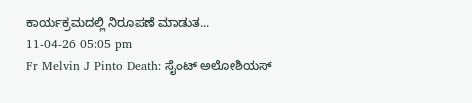ಕಾರ್ಯಕ್ರಮದಲ್ಲಿ ನಿರೂಪಣೆ ಮಾಡುತ...
11-04-26 05:05 pm
Fr Melvin J Pinto Death: ಸೈಂಟ್ ಅಲೋಶಿಯಸ್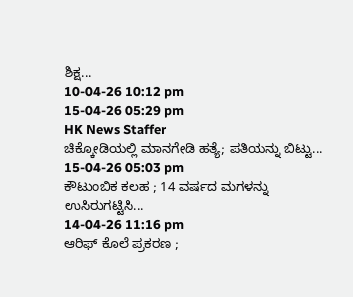ಶಿಕ್ಷ...
10-04-26 10:12 pm
15-04-26 05:29 pm
HK News Staffer
ಚಿಕ್ಕೋಡಿಯಲ್ಲಿ ಮಾನಗೇಡಿ ಹತ್ಯೆ; ಪತಿಯನ್ನು ಬಿಟ್ಟು...
15-04-26 05:03 pm
ಕೌಟುಂಬಿಕ ಕಲಹ ; 14 ವರ್ಷದ ಮಗಳನ್ನು ಉಸಿರುಗಟ್ಟಿಸಿ...
14-04-26 11:16 pm
ಆರಿಫ್ ಕೊಲೆ ಪ್ರಕರಣ ;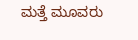ಮತ್ತೆ ಮೂವರು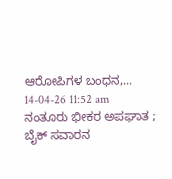ಆರೋಪಿಗಳ ಬಂಧನ,...
14-04-26 11:52 am
ನಂತೂರು ಭೀಕರ ಅಪಘಾತ ; ಬೈಕ್ ಸವಾರನ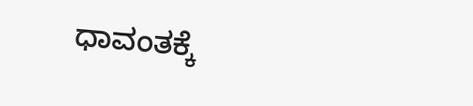ಧಾವಂತಕ್ಕೆ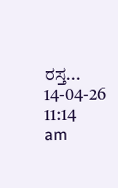ರಸ್ತ...
14-04-26 11:14 am